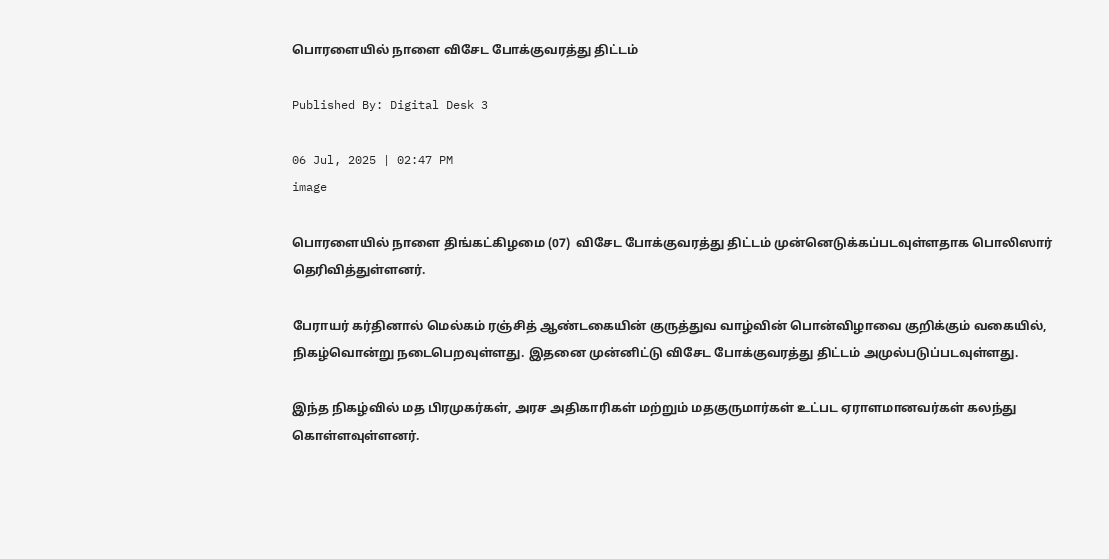பொரளையில் நாளை விசேட போக்குவரத்து திட்டம்

Published By: Digital Desk 3

06 Jul, 2025 | 02:47 PM
image

பொரளையில் நாளை திங்கட்கிழமை (07)  விசேட போக்குவரத்து திட்டம் முன்னெடுக்கப்படவுள்ளதாக பொலிஸார் தெரிவித்துள்ளனர்.

பேராயர் கர்தினால் மெல்கம் ரஞ்சித் ஆண்டகையின் குருத்துவ வாழ்வின் பொன்விழாவை குறிக்கும் வகையில், நிகழ்வொன்று நடைபெறவுள்ளது. இதனை முன்னிட்டு விசேட போக்குவரத்து திட்டம் அமுல்படுப்படவுள்ளது.

இந்த நிகழ்வில் மத பிரமுகர்கள், அரச அதிகாரிகள் மற்றும் மதகுருமார்கள் உட்பட ஏராளமானவர்கள் கலந்து கொள்ளவுள்ளனர்.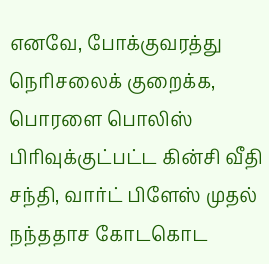எனவே, போக்குவரத்து நெரிசலைக் குறைக்க, பொரளை பொலிஸ் பிரிவுக்குட்பட்ட கின்சி வீதி சந்தி, வார்ட் பிளேஸ் முதல் நந்ததாச கோடகொட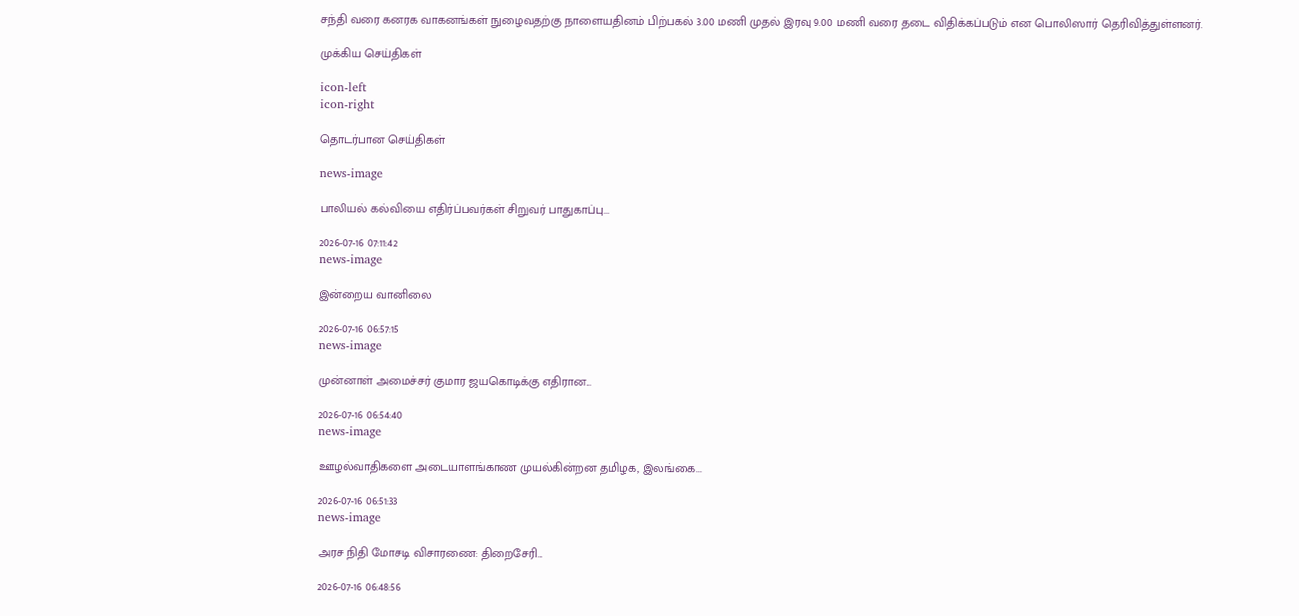சந்தி வரை கனரக வாகனங்கள் நுழைவதற்கு நாளையதினம் பிற்பகல் 3.00 மணி முதல் இரவு 9.00 மணி வரை தடை விதிக்கப்படும் என பொலிஸார் தெரிவித்துள்ளனர்.

முக்கிய செய்திகள்

icon-left
icon-right

தொடர்பான செய்திகள்

news-image

பாலியல் கல்வியை எதிர்ப்பவர்கள் சிறுவர் பாதுகாப்பு...

2026-07-16 07:11:42
news-image

இன்றைய வானிலை

2026-07-16 06:57:15
news-image

முன்னாள் அமைச்சர் குமார ஜயகொடிக்கு எதிரான...

2026-07-16 06:54:40
news-image

ஊழல்வாதிகளை அடையாளங்காண முயல்கின்றன தமிழக, இலங்கை...

2026-07-16 06:51:33
news-image

அரச நிதி மோசடி விசாரணை: திறைசேரி...

2026-07-16 06:48:56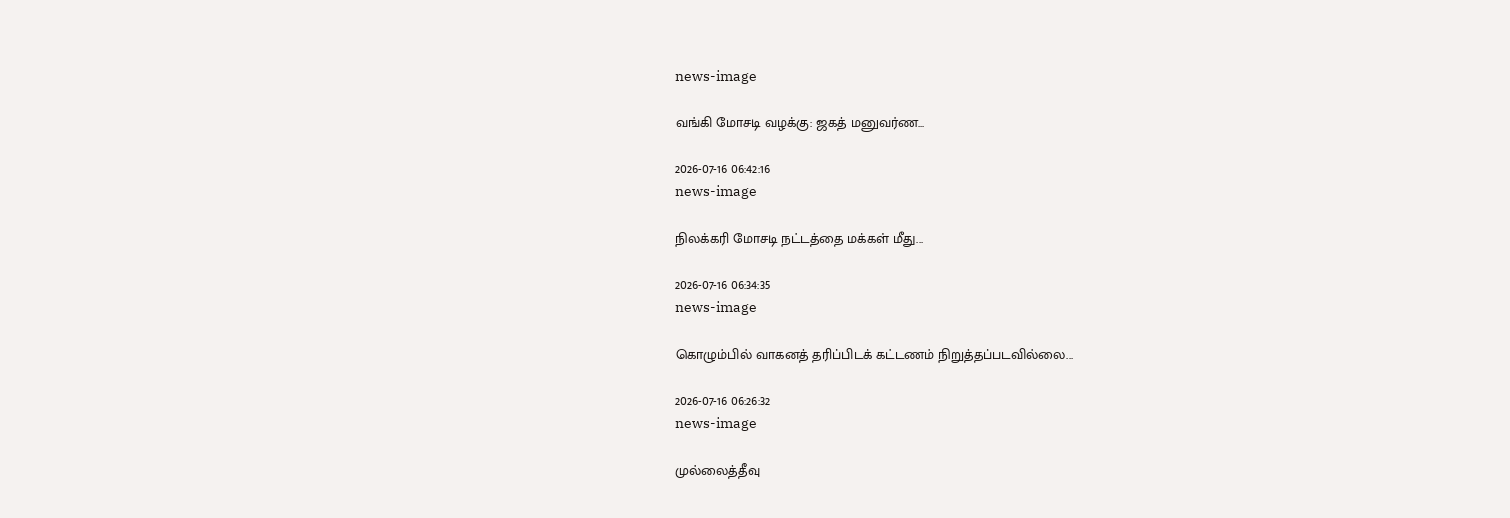news-image

வங்கி மோசடி வழக்கு: ஜகத் மனுவர்ண...

2026-07-16 06:42:16
news-image

நிலக்கரி மோசடி நட்டத்தை மக்கள் மீது...

2026-07-16 06:34:35
news-image

கொழும்பில் வாகனத் தரிப்பிடக் கட்டணம் நிறுத்தப்படவில்லை...

2026-07-16 06:26:32
news-image

முல்லைத்தீவு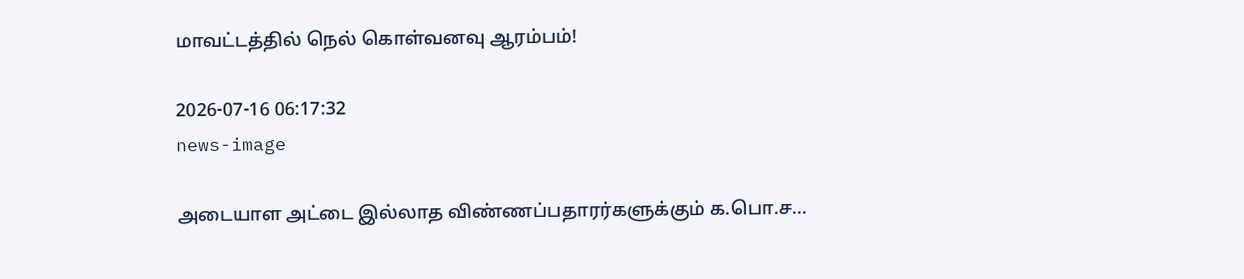மாவட்டத்தில் நெல் கொள்வனவு ஆரம்பம்!

2026-07-16 06:17:32
news-image

அடையாள அட்டை இல்லாத விண்ணப்பதாரர்களுக்கும் க.பொ.ச...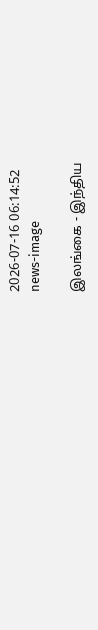2026-07-16 06:14:52
news-image

இலங்கை - இந்திய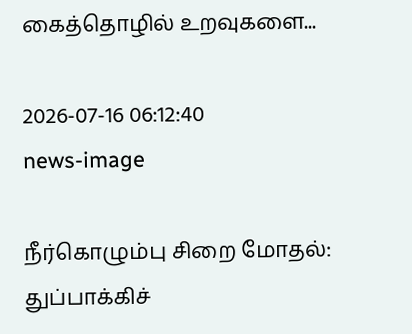கைத்தொழில் உறவுகளை...

2026-07-16 06:12:40
news-image

நீர்கொழும்பு சிறை மோதல்: துப்பாக்கிச்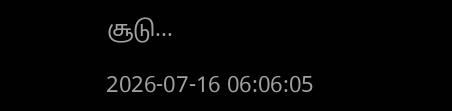சூடு...

2026-07-16 06:06:05